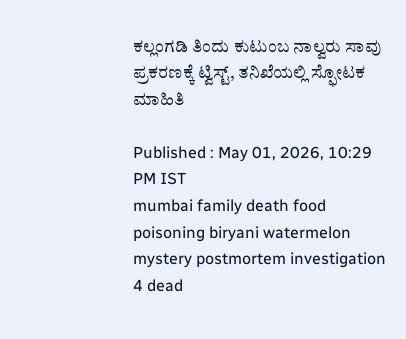ಕಲ್ಲಂಗಡಿ ತಿಂದು ಕುಟುಂಬ ನಾಲ್ವರು ಸಾವು ಪ್ರಕರಣಕ್ಕೆ ಟ್ವಿಸ್ಟ್, ತನಿಖೆಯಲ್ಲಿ ಸ್ಫೋಟಕ ಮಾಹಿತಿ

Published : May 01, 2026, 10:29 PM IST
mumbai family death food poisoning biryani watermelon mystery postmortem investigation 4 dead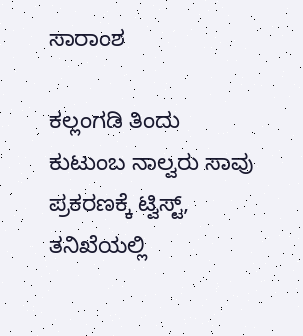ಸಾರಾಂಶ

ಕಲ್ಲಂಗಡಿ ತಿಂದು ಕುಟುಂಬ ನಾಲ್ವರು ಸಾವು ಪ್ರಕರಣಕ್ಕೆ ಟ್ವಿಸ್ಟ್, ತನಿಖೆಯಲ್ಲಿ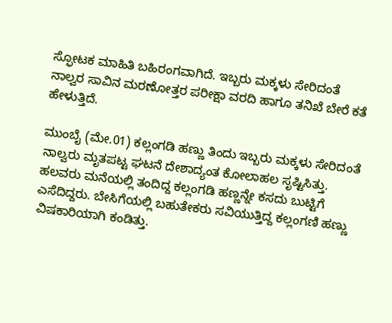ಸ್ಫೋಟಕ ಮಾಹಿತಿ ಬಹಿರಂಗವಾಗಿದೆ. ಇಬ್ಬರು ಮಕ್ಕಳು ಸೇರಿದಂತೆ ನಾಲ್ವರ ಸಾವಿನ ಮರಣೋತ್ತರ ಪರೀಕ್ಷಾ ವರದಿ ಹಾಗೂ ತನಿಖೆ ಬೇರೆ ಕತೆ ಹೇಳುತ್ತಿದೆ.

ಮುಂಬೈ (ಮೇ.01) ಕಲ್ಲಂಗಡಿ ಹಣ್ಣು ತಿಂದು ಇಬ್ಬರು ಮಕ್ಕಳು ಸೇರಿದಂತೆ ನಾಲ್ವರು ಮೃತಪಟ್ಟ ಘಟನೆ ದೇಶಾದ್ಯಂತ ಕೋಲಾಹಲ ಸೃಷ್ಟಿಸಿತ್ತು. ಹಲವರು ಮನೆಯಲ್ಲಿ ತಂದಿದ್ದ ಕಲ್ಲಂಗಡಿ ಹಣ್ಣನ್ನೇ ಕಸದು ಬುಟ್ಟಿಗೆ ಎಸೆದಿದ್ದರು. ಬೇಸಿಗೆಯಲ್ಲಿ ಬಹುತೇಕರು ಸವಿಯುತ್ತಿದ್ದ ಕಲ್ಲಂಗಣಿ ಹಣ್ಣು ವಿಷಕಾರಿಯಾಗಿ ಕಂಡಿತ್ತು.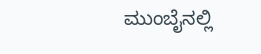ಮುಂಬೈನಲ್ಲಿ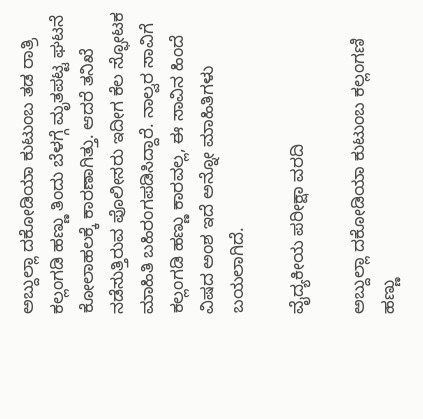ಅಬ್ದುಲ್ಲಾ ದಕೋಡಿಯಾ ಕುಟುಂಬ ತಡ ರಾತ್ರಿ ಕಲ್ಲಂಗಡಿ ಹಣ್ಣು ತಿಂದು ಬೆಳಗ್ಗೆ ಮೃತಪಟ್ಟ ಘಟನೆ ಕೋಲಾಹಲಕ್ಕೆ ಕಾರಣಾಗಿತ್ತು. ಆದರೆ ತನಿಖೆ ನಡೆಸುತ್ತಿರುವ ಪೊಲೀಸರು ಇದೀಗ ಕೆಲ ಸ್ಫೋಟಕ ಮಾಹಿತಿ ಬಹಿರಂಗಪಡಿಸಿದ್ದಾರೆ. ನಾಲ್ವರ ಸಾವಿಗೆ ಕಲ್ಲಂಗಡಿ ಹಣ್ಣು ಕಾರವಲ್ಲ, ಈ ಸಾವಿನ ಹಿಂದೆ ವಿಷದ ಅಂಶ ಇದೆ ಅನ್ನೋ ಮಾಹಿತಿಗಳು ಬಯಲಾಗಿದೆ.

ವೈದ್ಯಕೀಯ ಪರೀಕ್ಷಾ ವರದಿ

ಅಬ್ದುಲ್ಲಾ ದಕೋಡಿಯಾ ಕುಟುಂಬ ಕಲ್ಲಂಗಣಿ ಹಣ್ಣು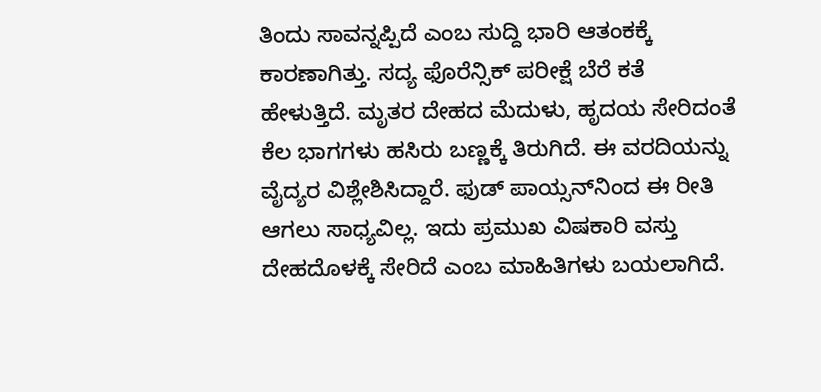ತಿಂದು ಸಾವನ್ನಪ್ಪಿದೆ ಎಂಬ ಸುದ್ದಿ ಭಾರಿ ಆತಂಕಕ್ಕೆ ಕಾರಣಾಗಿತ್ತು. ಸದ್ಯ ಫೊರೆನ್ಸಿಕ್ ಪರೀಕ್ಷೆ ಬೆರೆ ಕತೆ ಹೇಳುತ್ತಿದೆ. ಮೃತರ ದೇಹದ ಮೆದುಳು, ಹೃದಯ ಸೇರಿದಂತೆ ಕೆಲ ಭಾಗಗಳು ಹಸಿರು ಬಣ್ಣಕ್ಕೆ ತಿರುಗಿದೆ. ಈ ವರದಿಯನ್ನು ವೈದ್ಯರ ವಿಶ್ಲೇಶಿಸಿದ್ದಾರೆ. ಫುಡ್ ಪಾಯ್ಸನ್‌ನಿಂದ ಈ ರೀತಿ ಆಗಲು ಸಾಧ್ಯವಿಲ್ಲ. ಇದು ಪ್ರಮುಖ ವಿಷಕಾರಿ ವಸ್ತು ದೇಹದೊಳಕ್ಕೆ ಸೇರಿದೆ ಎಂಬ ಮಾಹಿತಿಗಳು ಬಯಲಾಗಿದೆ.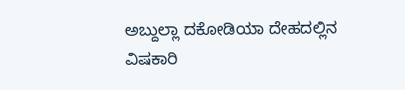ಅಬ್ದುಲ್ಲಾ ದಕೋಡಿಯಾ ದೇಹದಲ್ಲಿನ ವಿಷಕಾರಿ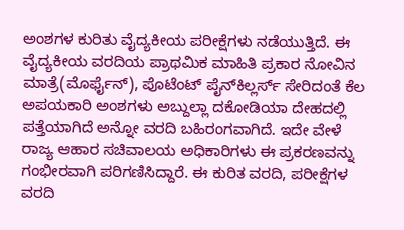ಅಂಶಗಳ ಕುರಿತು ವೈದ್ಯಕೀಯ ಪರೀಕ್ಷೆಗಳು ನಡೆಯುತ್ತಿದೆ. ಈ ವೈದ್ಯಕೀಯ ವರದಿಯ ಪ್ರಾಥಮಿಕ ಮಾಹಿತಿ ಪ್ರಕಾರ ನೋವಿನ ಮಾತ್ರೆ(ಮೊರ್ಫೈನ್), ಪೊಟೆಂಟ್ ಪೈನ್‌ಕಿಲ್ಲರ್ಸ್ ಸೇರಿದಂತೆ ಕೆಲ ಅಪಯಕಾರಿ ಅಂಶಗಳು ಅಬ್ದುಲ್ಲಾ ದಕೋಡಿಯಾ ದೇಹದಲ್ಲಿ ಪತ್ತೆಯಾಗಿದೆ ಅನ್ನೋ ವರದಿ ಬಹಿರಂಗವಾಗಿದೆ. ಇದೇ ವೇಳೆ ರಾಜ್ಯ ಆಹಾರ ಸಚಿವಾಲಯ ಅಧಿಕಾರಿಗಳು ಈ ಪ್ರಕರಣವನ್ನು ಗಂಭೀರವಾಗಿ ಪರಿಗಣಿಸಿದ್ದಾರೆ. ಈ ಕುರಿತ ವರದಿ, ಪರೀಕ್ಷೆಗಳ ವರದಿ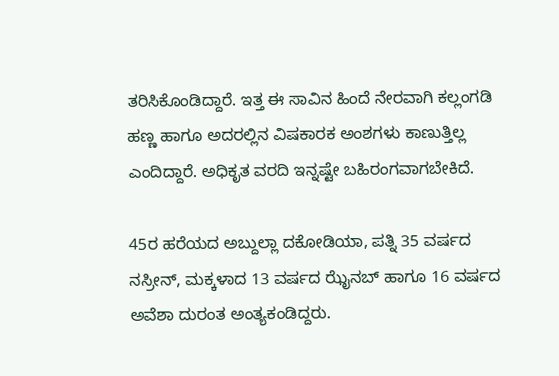ತರಿಸಿಕೊಂಡಿದ್ದಾರೆ. ಇತ್ತ ಈ ಸಾವಿನ ಹಿಂದೆ ನೇರವಾಗಿ ಕಲ್ಲಂಗಡಿ ಹಣ್ಣ ಹಾಗೂ ಅದರಲ್ಲಿನ ವಿಷಕಾರಕ ಅಂಶಗಳು ಕಾಣುತ್ತಿಲ್ಲ ಎಂದಿದ್ದಾರೆ. ಅಧಿಕೃತ ವರದಿ ಇನ್ನಷ್ಟೇ ಬಹಿರಂಗವಾಗಬೇಕಿದೆ.

45ರ ಹರೆಯದ ಅಬ್ದುಲ್ಲಾ ದಕೋಡಿಯಾ, ಪತ್ನಿ 35 ವರ್ಷದ ನಸ್ರೀನ್, ಮಕ್ಕಳಾದ 13 ವರ್ಷದ ಝೈನಬ್ ಹಾಗೂ 16 ವರ್ಷದ ಅವೆಶಾ ದುರಂತ ಅಂತ್ಯಕಂಡಿದ್ದರು.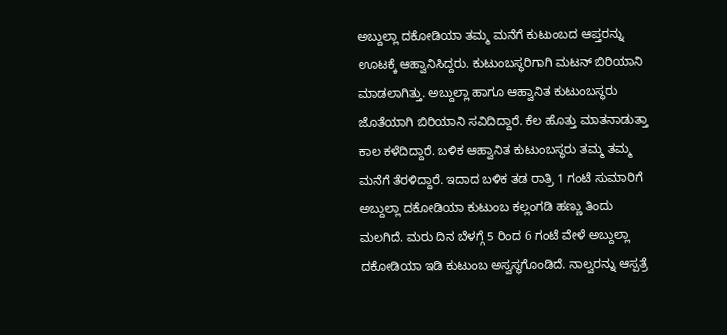ಅಬ್ದುಲ್ಲಾ ದಕೋಡಿಯಾ ತಮ್ಮ ಮನೆಗೆ ಕುಟುಂಬದ ಆಪ್ತರನ್ನು ಊಟಕ್ಕೆ ಆಹ್ವಾನಿಸಿದ್ದರು. ಕುಟುಂಬಸ್ಥರಿಗಾಗಿ ಮಟನ್ ಬಿರಿಯಾನಿ ಮಾಡಲಾಗಿತ್ತು. ಅಬ್ದುಲ್ಲಾ ಹಾಗೂ ಆಹ್ವಾನಿತ ಕುಟುಂಬಸ್ಥರು ಜೊತೆಯಾಗಿ ಬಿರಿಯಾನಿ ಸವಿದಿದ್ದಾರೆ. ಕೆಲ ಹೊತ್ತು ಮಾತನಾಡುತ್ತಾ ಕಾಲ ಕಳೆದಿದ್ದಾರೆ. ಬಳಿಕ ಆಹ್ವಾನಿತ ಕುಟುಂಬಸ್ಥರು ತಮ್ಮ ತಮ್ಮ ಮನೆಗೆ ತೆರಳಿದ್ದಾರೆ. ಇದಾದ ಬಳಿಕ ತಡ ರಾತ್ರಿ 1 ಗಂಟೆ ಸುಮಾರಿಗೆ ಅಬ್ದುಲ್ಲಾ ದಕೋಡಿಯಾ ಕುಟುಂಬ ಕಲ್ಲಂಗಡಿ ಹಣ್ಣು ತಿಂದು ಮಲಗಿದೆ. ಮರು ದಿನ ಬೆಳಗ್ಗೆ 5 ರಿಂದ 6 ಗಂಟೆ ವೇಳೆ ಅಬ್ದುಲ್ಲಾ ದಕೋಡಿಯಾ ಇಡಿ ಕುಟುಂಬ ಅಸ್ವಸ್ಥಗೊಂಡಿದೆ. ನಾಲ್ವರನ್ನು ಆಸ್ಪತ್ರೆ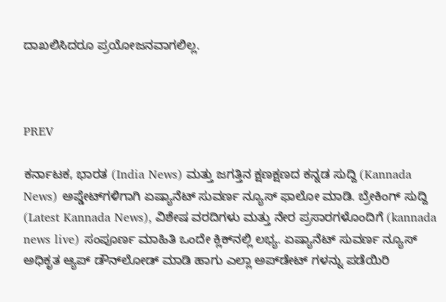ದಾಖಲಿಸಿದರೂ ಪ್ರಯೋಜನವಾಗಲಿಲ್ಲ.



PREV

ಕರ್ನಾಟಕ, ಭಾರತ (India News) ಮತ್ತು ಜಗತ್ತಿನ ಕ್ಷಣಕ್ಷಣದ ಕನ್ನಡ ಸುದ್ದಿ (Kannada News) ಅಪ್ಡೇಟ್‌ಗಳಿಗಾಗಿ ಏಷ್ಯಾನೆಟ್ ಸುವರ್ಣ ನ್ಯೂಸ್‌ ಫಾಲೋ ಮಾಡಿ. ಬ್ರೇಕಿಂಗ್ ಸುದ್ದಿ (Latest Kannada News), ವಿಶೇಷ ವರದಿಗಳು ಮತ್ತು ನೇರ ಪ್ರಸಾರಗಳೊಂದಿಗೆ (kannada news live) ಸಂಪೂರ್ಣ ಮಾಹಿತಿ ಒಂದೇ ಕ್ಲಿಕ್‌ನಲ್ಲಿ ಲಭ್ಯ. ಏಷ್ಯಾನೆಟ್ ಸುವರ್ಣ ನ್ಯೂಸ್ ಅಧಿಕೃತ ಆ್ಯಪ್ ಡೌನ್‌ಲೋಡ್ ಮಾಡಿ ಹಾಗು ಎಲ್ಲಾ ಅಪ್‌ಡೇಟ್ ಗಳನ್ನು ಪಡೆಯಿರಿ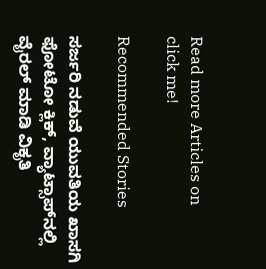Read more Articles on
click me!

Recommended Stories

ಸರ್ಜರಿ ನಡುವೆ ಯುವತಿಯ ಖಾಸಗಿ ಫೋಟೋ ಕ್ಲಿಕ್, ವ್ಯಾಟ್ಸಾಪ್‌ನಲ್ಲಿ ವೈರಲ್ ಮಾಡಿ ವಿಕೃತಿ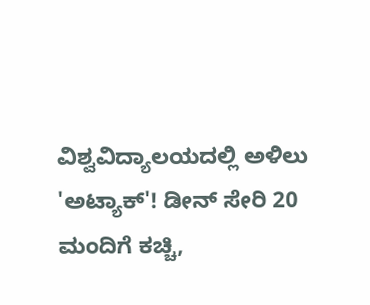ವಿಶ್ವವಿದ್ಯಾಲಯದಲ್ಲಿ ಅಳಿಲು 'ಅಟ್ಯಾಕ್'! ಡೀನ್ ಸೇರಿ 20 ಮಂದಿಗೆ ಕಚ್ಚಿ,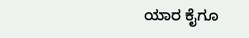ಯಾರ ಕೈಗೂ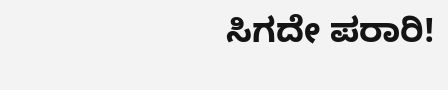ಸಿಗದೇ ಪರಾರಿ!